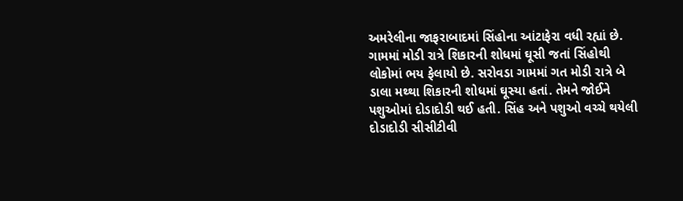અમરેલીના જાફરાબાદમાં સિંહોના આંટાફેરા વધી રહ્યાં છે. ગામમાં મોડી રાત્રે શિકારની શોધમાં ઘૂસી જતાં સિંહોથી લોકોમાં ભય ફેલાયો છે. સરોવડા ગામમાં ગત મોડી રાત્રે બે ડાલા મથ્થા શિકારની શોધમાં ઘૂસ્યા હતાં. તેમને જોઈને પશુઓમાં દોડાદોડી થઈ હતી. સિંહ અને પશુઓ વચ્ચે થયેલી દોડાદોડી સીસીટીવી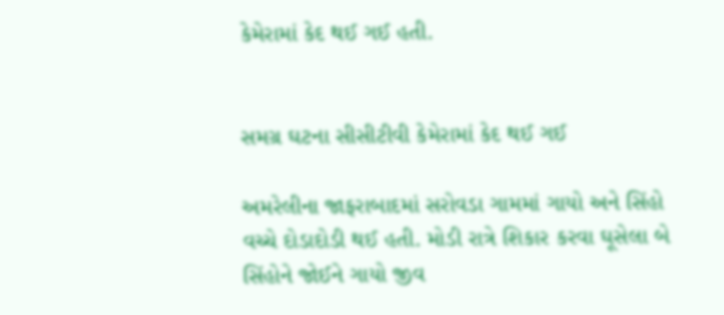કેમેરામાં કેદ થઈ ગઈ હતી.


સમગ્ર ઘટના સીસીટીવી કેમેરામાં કેદ થઈ ગઈ

અમરેલીના જાફરાબાદમાં સરોવડા ગામમાં ગાયો અને સિંહો વચ્ચે દોડાદોડી થઈ હતી. મોડી રાત્રે શિકાર કરવા ઘૂસેલા બે સિંહોને જોઈને ગાયો જીવ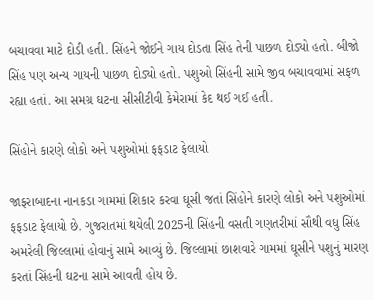બચાવવા માટે દોડી હતી. સિંહને જોઈને ગાય દોડતા સિંહ તેની પાછળ દોડ્યો હતો. બીજો સિંહ પણ અન્ય ગાયની પાછળ દોડ્યો હતો. પશુઓ સિંહની સામે જીવ બચાવવામાં સફળ રહ્યા હતાં. આ સમગ્ર ઘટના સીસીટીવી કેમેરામાં કેદ થઈ ગઈ હતી.

સિંહોને કારણે લોકો અને પશુઓમાં ફફડાટ ફેલાયો

જાફરાબાદના નાનકડા ગામમાં શિકાર કરવા ઘૂસી જતાં સિંહોને કારણે લોકો અને પશુઓમાં ફફડાટ ફેલાયો છે. ગુજરાતમાં થયેલી 2025ની સિંહની વસતી ગણતરીમાં સૌથી વધુ સિંહ અમરેલી જિલ્લામાં હોવાનું સામે આવ્યું છે. જિલ્લામાં છાશવારે ગામમાં ઘૂસીને પશુનું મારણ કરતાં સિંહની ઘટના સામે આવતી હોય છે.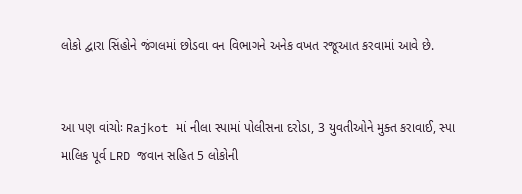લોકો દ્વારા સિંહોને જંગલમાં છોડવા વન વિભાગને અનેક વખત રજૂઆત કરવામાં આવે છે.


આ પણ વાંચોઃ Rajkot માં નીલા સ્પામાં પોલીસના દરોડા, 3 યુવતીઓને મુક્ત કરાવાઈ, સ્પા માલિક પૂર્વ LRD જવાન સહિત 5 લોકોની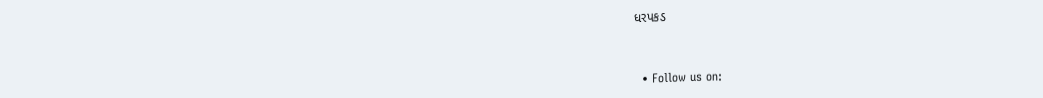ધરપકડ


  • Follow us on: